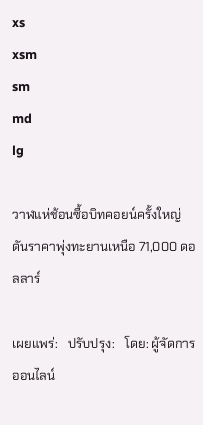xs
xsm
sm
md
lg

วาฬแห่ช้อนซื้อบิทคอยน์ครั้งใหญ่ ดันราคาพุ่งทะยานเหนือ 71,000 ดอลลาร์

เผยแพร่:   ปรับปรุง:   โดย: ผู้จัดการออนไลน์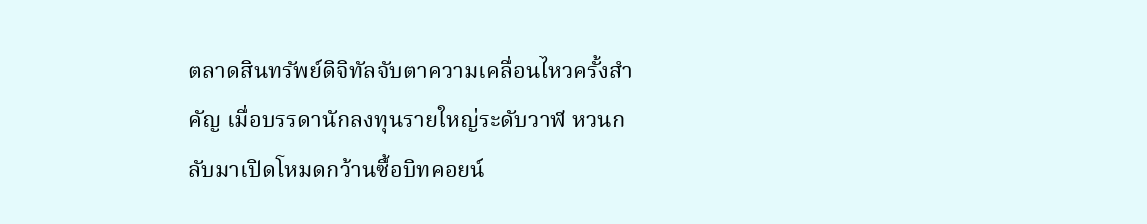ตลาดสินทรัพย์ดิจิทัลจับตาความเคลื่อนไหวครั้งสำคัญ เมื่อบรรดานักลงทุนรายใหญ่ระดับวาฬ หวนกลับมาเปิดโหมดกว้านซื้อบิทคอยน์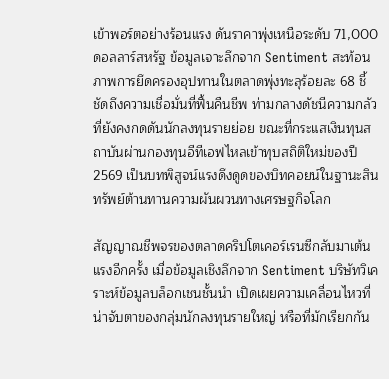เข้าพอร์ตอย่างร้อนแรง ดันราคาพุ่งเหนือระดับ 71,000 ดอลลาร์สหรัฐ ข้อมูลเจาะลึกจาก Sentiment สะท้อนภาพการยึดครองอุปทานในตลาดพุ่งทะลุร้อยละ 68 ชี้ชัดถึงความเชื่อมั่นที่ฟื้นคืนชีพ ท่ามกลางดัชนีความกลัวที่ยังคงกดดันนักลงทุนรายย่อย ขณะที่กระแสเงินทุนสถาบันผ่านกองทุนอีทีเอฟไหลเข้าทุบสถิติใหม่ของปี 2569 เป็นบทพิสูจน์แรงดึงดูดของบิทคอยน์ในฐานะสินทรัพย์ต้านทานความผันผวนทางเศรษฐกิจโลก

สัญญาณชีพจรของตลาดคริปโตเคอร์เรนซีกลับมาเต้นแรงอีกครั้ง เมื่อข้อมูลเชิงลึกจาก Sentiment บริษัทวิเคราะห์ข้อมูลบล็อกเชนชั้นนำ เปิดเผยความเคลื่อนไหวที่น่าจับตาของกลุ่มนักลงทุนรายใหญ่ หรือที่มักเรียกกัน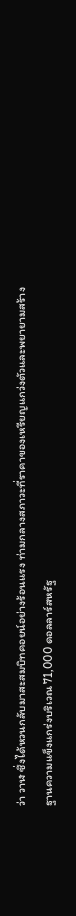ว่า วาฬ ซึ่งได้หวนกลับมาสะสมบิทคอยน์อย่างร้อนแรง ท่ามกลางสภาวะที่ราคาของเหรียญแกว่งตัวและพยายามสร้างฐานความแข็งแกร่งบริเวณ 71,000 ดอลลาร์สหรัฐ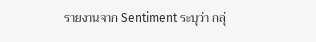รายงานจาก Sentiment ระบุว่า กลุ่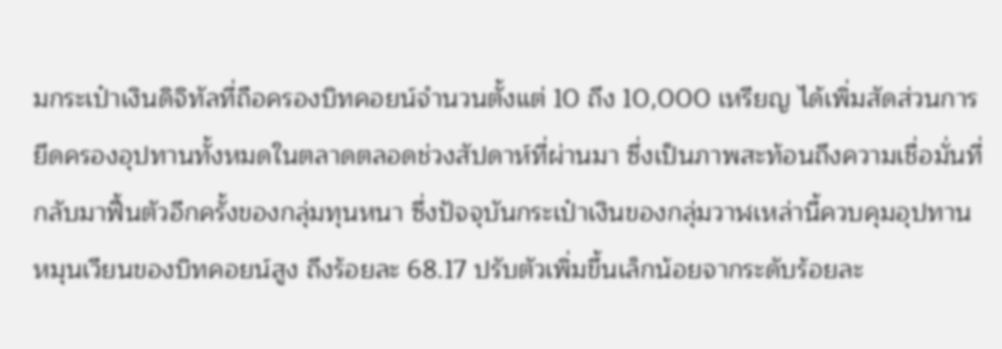มกระเป๋าเงินดิจิทัลที่ถือครองบิทคอยน์จำนวนตั้งแต่ 10 ถึง 10,000 เหรียญ ได้เพิ่มสัดส่วนการยึดครองอุปทานทั้งหมดในตลาดตลอดช่วงสัปดาห์ที่ผ่านมา ซึ่งเป็นภาพสะท้อนถึงความเชื่อมั่นที่กลับมาฟื้นตัวอีกครั้งของกลุ่มทุนหนา ซึ่งปัจจุบันกระเป๋าเงินของกลุ่มวาฬเหล่านี้ควบคุมอุปทานหมุนเวียนของบิทคอยน์สูง ถึงร้อยละ 68.17 ปรับตัวเพิ่มขึ้นเล็กน้อยจากระดับร้อยละ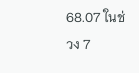68.07 ในช่วง 7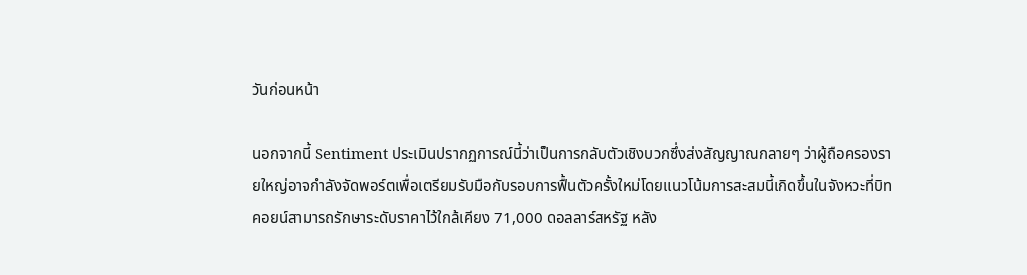วันก่อนหน้า

นอกจากนี้ Sentiment ประเมินปรากฏการณ์นี้ว่าเป็นการกลับตัวเชิงบวกซึ่งส่งสัญญาณกลายๆ ว่าผู้ถือครองรายใหญ่อาจกำลังจัดพอร์ตเพื่อเตรียมรับมือกับรอบการฟื้นตัวครั้งใหม่โดยแนวโน้มการสะสมนี้เกิดขึ้นในจังหวะที่บิทคอยน์สามารถรักษาระดับราคาไว้ใกล้เคียง 71,000 ดอลลาร์สหรัฐ หลัง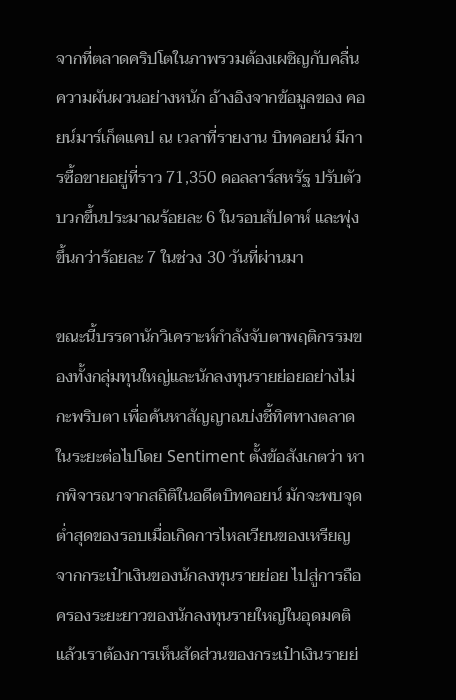จากที่ตลาดคริปโตในภาพรวมต้องเผชิญกับคลื่นความผันผวนอย่างหนัก อ้างอิงจากข้อมูลของ คอยน์มาร์เก็ตแคป ณ เวลาที่รายงาน บิทคอยน์ มีการซื้อขายอยู่ที่ราว 71,350 ดอลลาร์สหรัฐ ปรับตัวบวกขึ้นประมาณร้อยละ 6 ในรอบสัปดาห์ และพุ่งขึ้นกว่าร้อยละ 7 ในช่วง 30 วันที่ผ่านมา

ขณะนี้บรรดานักวิเคราะห์กำลังจับตาพฤติกรรมของทั้งกลุ่มทุนใหญ่และนักลงทุนรายย่อยอย่างไม่กะพริบตา เพื่อค้นหาสัญญาณบ่งชี้ทิศทางตลาดในระยะต่อไปโดย Sentiment ตั้งข้อสังเกตว่า หากพิจารณาจากสถิติในอดีตบิทคอยน์ มักจะพบจุดต่ำสุดของรอบเมื่อเกิดการไหลเวียนของเหรียญจากกระเป๋าเงินของนักลงทุนรายย่อย ไปสู่การถือครองระยะยาวของนักลงทุนรายใหญ่ในอุดมคติแล้วเราต้องการเห็นสัดส่วนของกระเป๋าเงินรายย่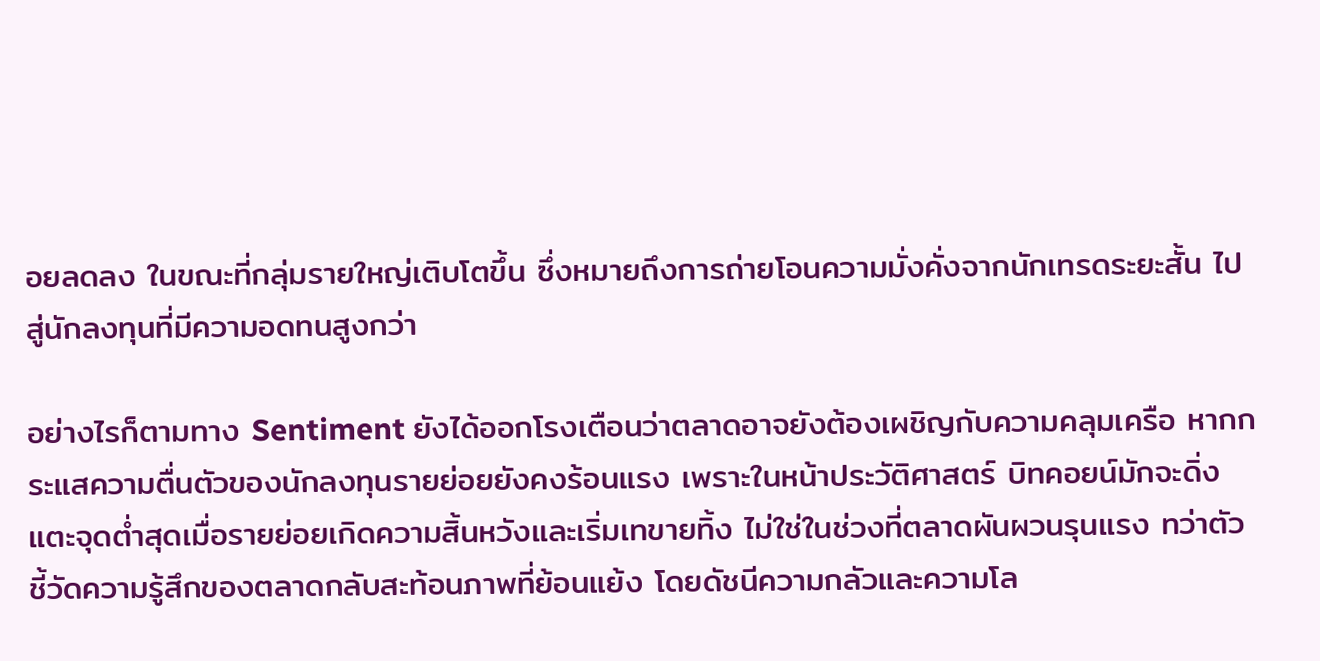อยลดลง ในขณะที่กลุ่มรายใหญ่เติบโตขึ้น ซึ่งหมายถึงการถ่ายโอนความมั่งคั่งจากนักเทรดระยะสั้น ไปสู่นักลงทุนที่มีความอดทนสูงกว่า

อย่างไรก็ตามทาง Sentiment ยังได้ออกโรงเตือนว่าตลาดอาจยังต้องเผชิญกับความคลุมเครือ หากกระแสความตื่นตัวของนักลงทุนรายย่อยยังคงร้อนแรง เพราะในหน้าประวัติศาสตร์ บิทคอยน์มักจะดิ่งแตะจุดต่ำสุดเมื่อรายย่อยเกิดความสิ้นหวังและเริ่มเทขายทิ้ง ไม่ใช่ในช่วงที่ตลาดผันผวนรุนแรง ทว่าตัวชี้วัดความรู้สึกของตลาดกลับสะท้อนภาพที่ย้อนแย้ง โดยดัชนีความกลัวและความโล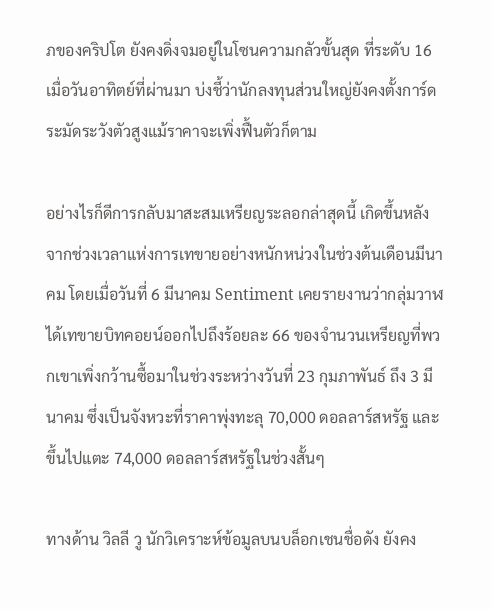ภของคริปโต ยังคงดิ่งจมอยู่ในโซนความกลัวขั้นสุด ที่ระดับ 16 เมื่อวันอาทิตย์ที่ผ่านมา บ่งชี้ว่านักลงทุนส่วนใหญ่ยังคงตั้งการ์ดระมัดระวังตัวสูงแม้ราคาจะเพิ่งฟื้นตัวก็ตาม

อย่างไรก็ดีการกลับมาสะสมเหรียญระลอกล่าสุดนี้ เกิดขึ้นหลังจากช่วงเวลาแห่งการเทขายอย่างหนักหน่วงในช่วงต้นเดือนมีนาคม โดยเมื่อวันที่ 6 มีนาคม Sentiment เคยรายงานว่ากลุ่มวาฬได้เทขายบิทคอยน์ออกไปถึงร้อยละ 66 ของจำนวนเหรียญที่พวกเขาเพิ่งกว้านซื้อมาในช่วงระหว่างวันที่ 23 กุมภาพันธ์ ถึง 3 มีนาคม ซึ่งเป็นจังหวะที่ราคาพุ่งทะลุ 70,000 ดอลลาร์สหรัฐ และขึ้นไปแตะ 74,000 ดอลลาร์สหรัฐในช่วงสั้นๆ

ทางด้าน วิลลี วู นักวิเคราะห์ข้อมูลบนบล็อกเชนชื่อดัง ยังคง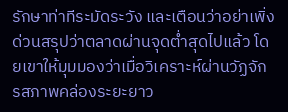รักษาท่าทีระมัดระวัง และเตือนว่าอย่าเพิ่งด่วนสรุปว่าตลาดผ่านจุดต่ำสุดไปแล้ว โดยเขาให้มุมมองว่าเมื่อวิเคราะห์ผ่านวัฏจักรสภาพคล่องระยะยาว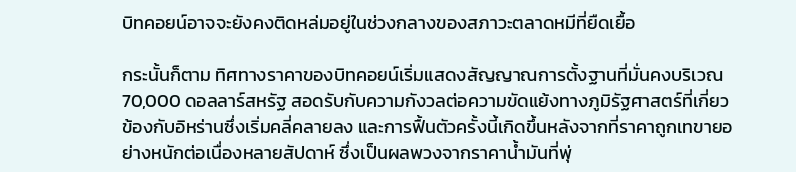บิทคอยน์อาจจะยังคงติดหล่มอยู่ในช่วงกลางของสภาวะตลาดหมีที่ยืดเยื้อ

กระนั้นก็ตาม ทิศทางราคาของบิทคอยน์เริ่มแสดงสัญญาณการตั้งฐานที่มั่นคงบริเวณ 70,000 ดอลลาร์สหรัฐ สอดรับกับความกังวลต่อความขัดแย้งทางภูมิรัฐศาสตร์ที่เกี่ยวข้องกับอิหร่านซึ่งเริ่มคลี่คลายลง และการฟื้นตัวครั้งนี้เกิดขึ้นหลังจากที่ราคาถูกเทขายอย่างหนักต่อเนื่องหลายสัปดาห์ ซึ่งเป็นผลพวงจากราคาน้ำมันที่พุ่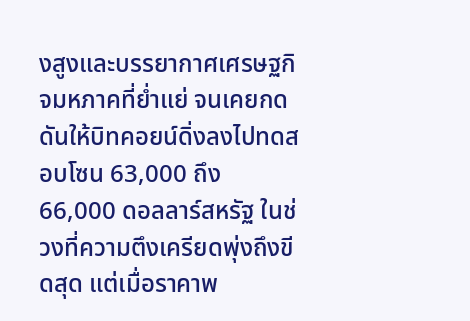งสูงและบรรยากาศเศรษฐกิจมหภาคที่ย่ำแย่ จนเคยกดดันให้บิทคอยน์ดิ่งลงไปทดสอบโซน 63,000 ถึง 66,000 ดอลลาร์สหรัฐ ในช่วงที่ความตึงเครียดพุ่งถึงขีดสุด แต่เมื่อราคาพ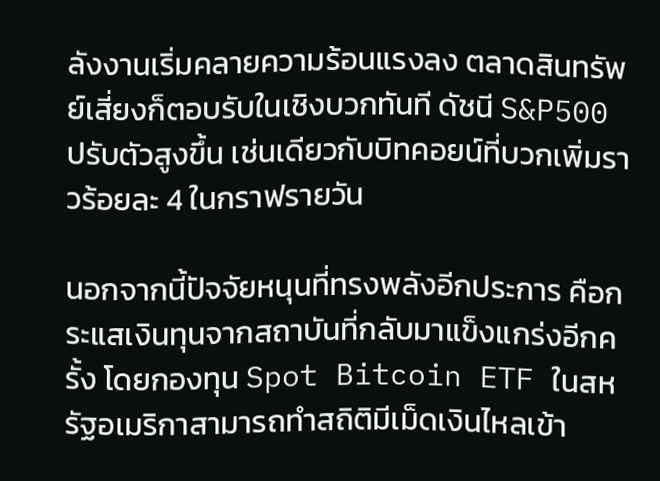ลังงานเริ่มคลายความร้อนแรงลง ตลาดสินทรัพย์เสี่ยงก็ตอบรับในเชิงบวกทันที ดัชนี S&P500 ปรับตัวสูงขึ้น เช่นเดียวกับบิทคอยน์ที่บวกเพิ่มราวร้อยละ 4 ในกราฟรายวัน

นอกจากนี้ปัจจัยหนุนที่ทรงพลังอีกประการ คือกระแสเงินทุนจากสถาบันที่กลับมาแข็งแกร่งอีกครั้ง โดยกองทุน Spot Bitcoin ETF ในสหรัฐอเมริกาสามารถทำสถิติมีเม็ดเงินไหลเข้า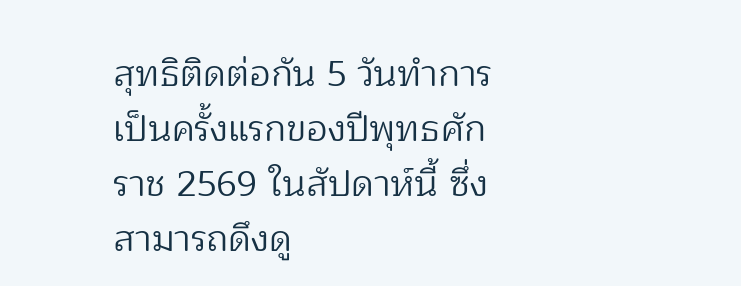สุทธิติดต่อกัน 5 วันทำการเป็นครั้งแรกของปีพุทธศักราช 2569 ในสัปดาห์นี้ ซึ่งสามารถดึงดู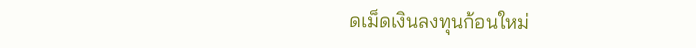ดเม็ดเงินลงทุนก้อนใหม่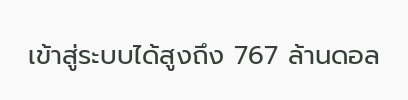เข้าสู่ระบบได้สูงถึง 767 ล้านดอล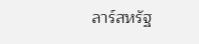ลาร์สหรัฐ